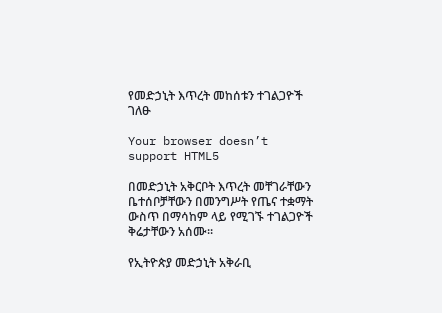የመድኃኒት እጥረት መከሰቱን ተገልጋዮች ገለፁ

Your browser doesn’t support HTML5

በመድኃኒት አቅርቦት እጥረት መቸገራቸውን ቤተሰቦቻቸውን በመንግሥት የጤና ተቋማት ውስጥ በማሳከም ላይ የሚገኙ ተገልጋዮች ቅሬታቸውን አሰሙ።

የኢትዮጵያ መድኃኒት አቅራቢ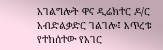አገልግሎት ዋና ዲሬክተር ዶ/ር አብድልቃድር ገልገሎ፤ እጥረቱ የተከሰተው የአገር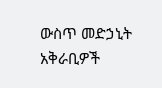ውስጥ መድኃኒት አቅራቢዎች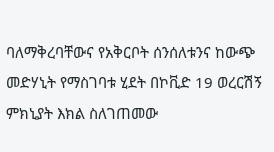ባለማቅረባቸውና የአቅርቦት ሰንሰለቱንና ከውጭ መድሃኒት የማስገባቱ ሂደት በኮቪድ 19 ወረርሽኝ ምክኒያት እክል ስለገጠመው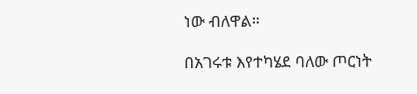ነው ብለዋል።

በአገሩቱ እየተካሄደ ባለው ጦርነት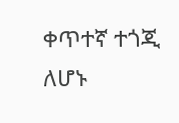ቀጥተኛ ተጎጂ ለሆኑ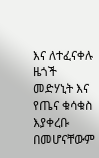እና ለተፈናቀሉ ዜጎች መድሃኒት እና የጤና ቁሳቁስ እያቀረቡ በመሆናቸውም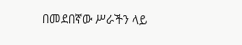በመደበኛው ሥራችን ላይ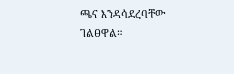ጫና እንዳሳደረባቸው ገልፀዋል።